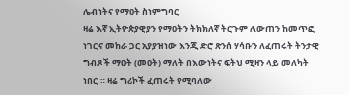ሌብነትና የማዐት ስነምግባር
ዛሬ እኛ ኢትዮጵያዊያን የማዐትን ትክክለኛ ትርጉም ለውጠን ከመጥፎ ነገርና መከራ ጋር አያያዝነው እንጂ ድሮ ጽንሰ ሃሳቡን ለፈጠሩት ትንታዊ ግብጾች ማዐት (መዐት) ማለት በእውነትና ፍትህ ሚዛን ላይ መለካት ነበር ። ዛሬ ግሪኮች ፈጠሩት የሚባለው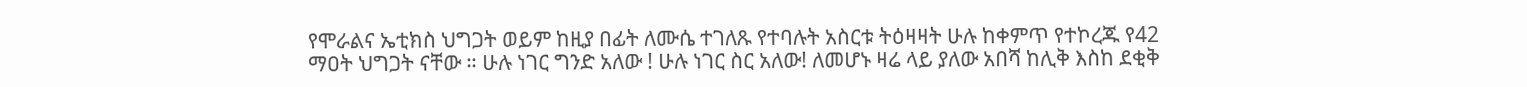የሞራልና ኤቲክስ ህግጋት ወይም ከዚያ በፊት ለሙሴ ተገለጹ የተባሉት አስርቱ ትዕዛዛት ሁሉ ከቀምጥ የተኮረጁ የ42 ማዐት ህግጋት ናቸው ። ሁሉ ነገር ግንድ አለው ! ሁሉ ነገር ስር አለው! ለመሆኑ ዛሬ ላይ ያለው አበሻ ከሊቅ እስከ ደቂቅ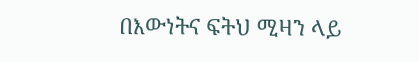በእውነትና ፍትህ ሚዛን ላይ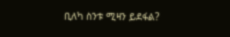ቢለካ ስንቱ ሚዛን ይደፋል?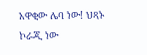አዋቂው ሌባ ነው! ህጻኑ ኮራጂ ነው